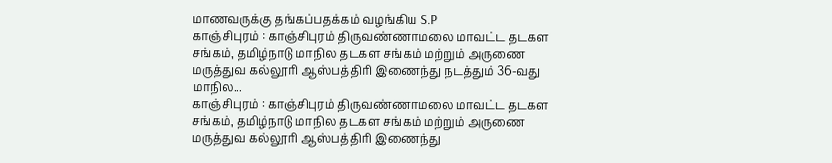மாணவருக்கு தங்கப்பதக்கம் வழங்கிய S.P
காஞ்சிபுரம் : காஞ்சிபுரம் திருவண்ணாமலை மாவட்ட தடகள சங்கம், தமிழ்நாடு மாநில தடகள சங்கம் மற்றும் அருணை மருத்துவ கல்லூரி ஆஸ்பத்திரி இணைந்து நடத்தும் 36-வது மாநில...
காஞ்சிபுரம் : காஞ்சிபுரம் திருவண்ணாமலை மாவட்ட தடகள சங்கம், தமிழ்நாடு மாநில தடகள சங்கம் மற்றும் அருணை மருத்துவ கல்லூரி ஆஸ்பத்திரி இணைந்து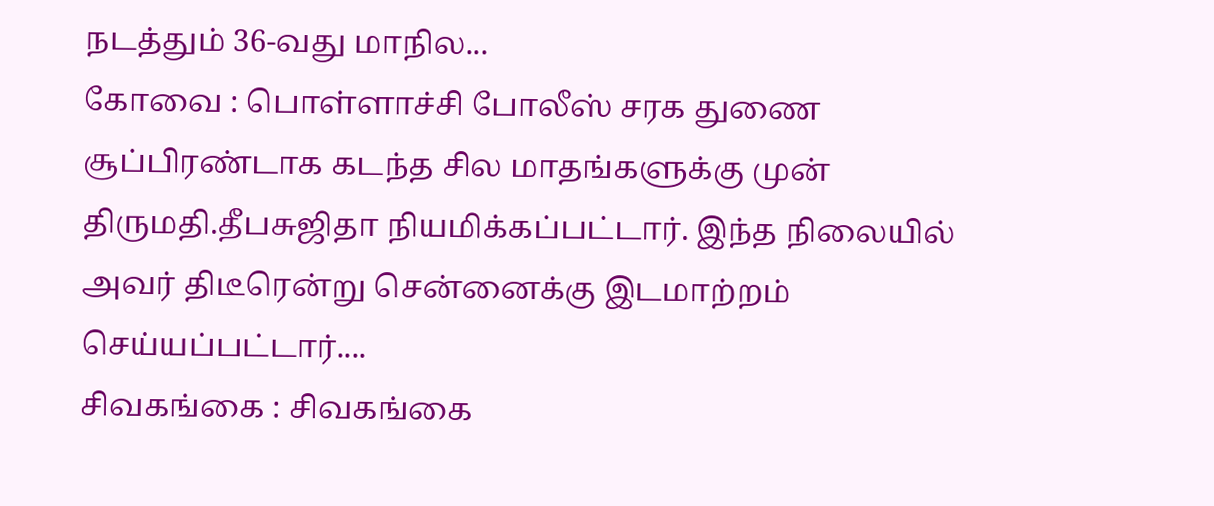நடத்தும் 36-வது மாநில...
கோவை : பொள்ளாச்சி போலீஸ் சரக துணை சூப்பிரண்டாக கடந்த சில மாதங்களுக்கு முன் திருமதி.தீபசுஜிதா நியமிக்கப்பட்டார். இந்த நிலையில் அவர் திடீரென்று சென்னைக்கு இடமாற்றம் செய்யப்பட்டார்....
சிவகங்கை : சிவகங்கை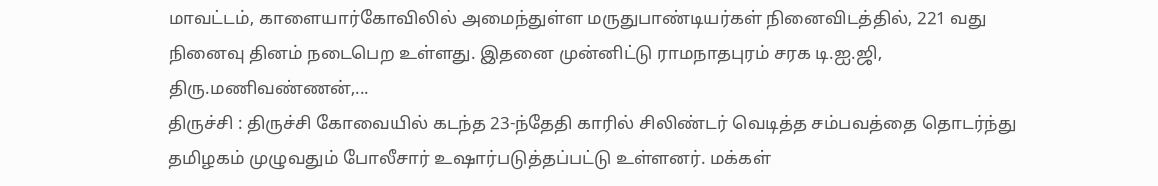மாவட்டம், காளையார்கோவிலில் அமைந்துள்ள மருதுபாண்டியர்கள் நினைவிடத்தில், 221 வது நினைவு தினம் நடைபெற உள்ளது. இதனை முன்னிட்டு ராமநாதபுரம் சரக டி.ஐ.ஜி, திரு.மணிவண்ணன்,...
திருச்சி : திருச்சி கோவையில் கடந்த 23-ந்தேதி காரில் சிலிண்டர் வெடித்த சம்பவத்தை தொடர்ந்து தமிழகம் முழுவதும் போலீசார் உஷார்படுத்தப்பட்டு உள்ளனர். மக்கள்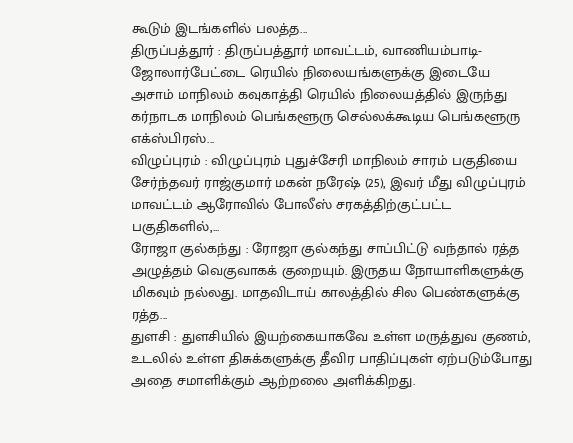கூடும் இடங்களில் பலத்த...
திருப்பத்தூர் : திருப்பத்தூர் மாவட்டம், வாணியம்பாடி-ஜோலார்பேட்டை ரெயில் நிலையங்களுக்கு இடையே அசாம் மாநிலம் கவுகாத்தி ரெயில் நிலையத்தில் இருந்து கர்நாடக மாநிலம் பெங்களூரு செல்லக்கூடிய பெங்களூரு எக்ஸ்பிரஸ்...
விழுப்புரம் : விழுப்புரம் புதுச்சேரி மாநிலம் சாரம் பகுதியை சேர்ந்தவர் ராஜ்குமார் மகன் நரேஷ் (25), இவர் மீது விழுப்புரம் மாவட்டம் ஆரோவில் போலீஸ் சரகத்திற்குட்பட்ட பகுதிகளில்,...
ரோஜா குல்கந்து : ரோஜா குல்கந்து சாப்பிட்டு வந்தால் ரத்த அழுத்தம் வெகுவாகக் குறையும். இருதய நோயாளிகளுக்கு மிகவும் நல்லது. மாதவிடாய் காலத்தில் சில பெண்களுக்கு ரத்த...
துளசி : துளசியில் இயற்கையாகவே உள்ள மருத்துவ குணம், உடலில் உள்ள திசுக்களுக்கு தீவிர பாதிப்புகள் ஏற்படும்போது அதை சமாளிக்கும் ஆற்றலை அளிக்கிறது.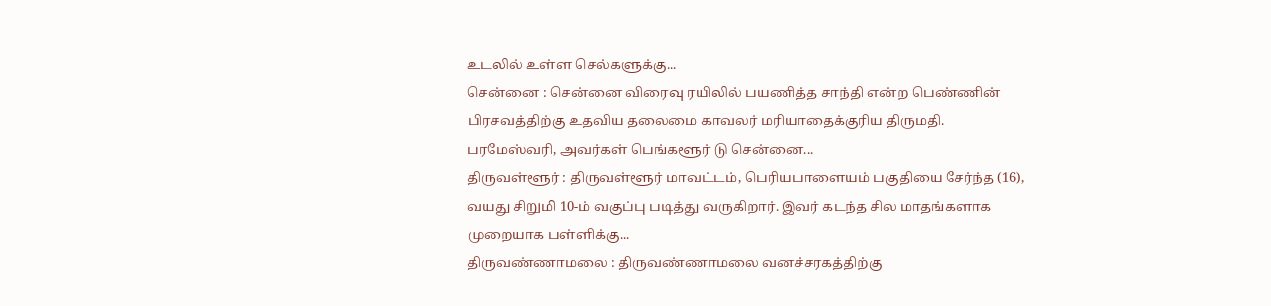உடலில் உள்ள செல்களுக்கு...
சென்னை : சென்னை விரைவு ரயிலில் பயணித்த சாந்தி என்ற பெண்ணின் பிரசவத்திற்கு உதவிய தலைமை காவலர் மரியாதைக்குரிய திருமதி. பரமேஸ்வரி, அவர்கள் பெங்களூர் டு சென்னை...
திருவள்ளூர் : திருவள்ளூர் மாவட்டம், பெரியபாளையம் பகுதியை சேர்ந்த (16), வயது சிறுமி 10-ம் வகுப்பு படித்து வருகிறார். இவர் கடந்த சில மாதங்களாக முறையாக பள்ளிக்கு...
திருவண்ணாமலை : திருவண்ணாமலை வனச்சரகத்திற்கு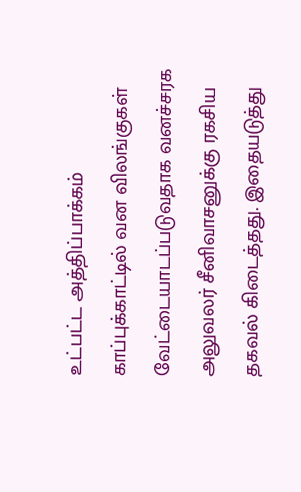உட்பட்ட அத்திப்பாக்கம் காப்புக்காட்டில் வன விலங்குகள் வேட்டையாடப்படுவதாக வனச்சரக அலுவலர் சீனிவாசனுக்கு ரகசிய தகவல் கிடைத்தது. இதையடுத்து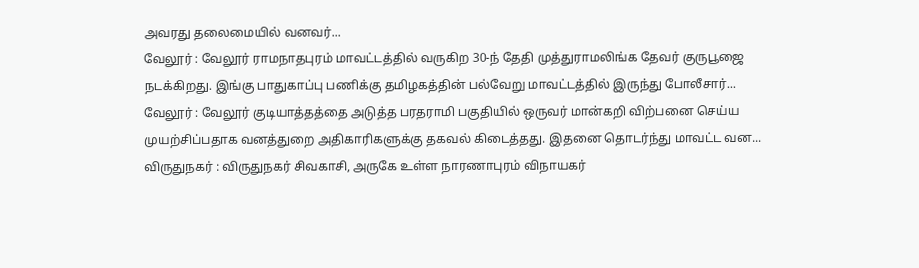அவரது தலைமையில் வனவர்...
வேலூர் : வேலூர் ராமநாதபுரம் மாவட்டத்தில் வருகிற 30-ந் தேதி முத்துராமலிங்க தேவர் குருபூஜை நடக்கிறது. இங்கு பாதுகாப்பு பணிக்கு தமிழகத்தின் பல்வேறு மாவட்டத்தில் இருந்து போலீசார்...
வேலூர் : வேலூர் குடியாத்தத்தை அடுத்த பரதராமி பகுதியில் ஒருவர் மான்கறி விற்பனை செய்ய முயற்சிப்பதாக வனத்துறை அதிகாரிகளுக்கு தகவல் கிடைத்தது. இதனை தொடர்ந்து மாவட்ட வன...
விருதுநகர் : விருதுநகர் சிவகாசி, அருகே உள்ள நாரணாபுரம் விநாயகர்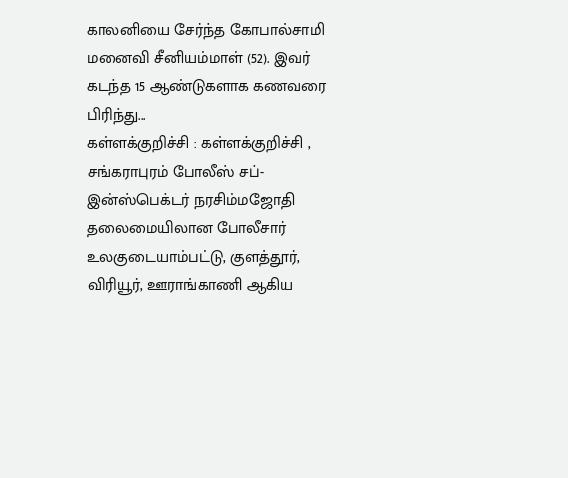காலனியை சேர்ந்த கோபால்சாமி மனைவி சீனியம்மாள் (52). இவர் கடந்த 15 ஆண்டுகளாக கணவரை பிரிந்து...
கள்ளக்குறிச்சி : கள்ளக்குறிச்சி , சங்கராபுரம் போலீஸ் சப்-இன்ஸ்பெக்டர் நரசிம்மஜோதி தலைமையிலான போலீசார் உலகுடையாம்பட்டு, குளத்தூர், விரியூர், ஊராங்காணி ஆகிய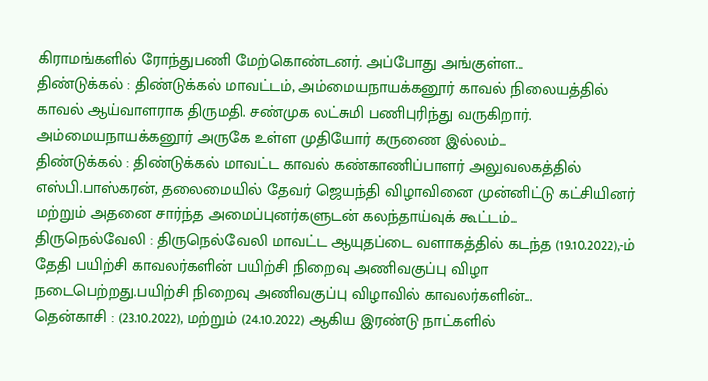கிராமங்களில் ரோந்துபணி மேற்கொண்டனர். அப்போது அங்குள்ள...
திண்டுக்கல் : திண்டுக்கல் மாவட்டம், அம்மையநாயக்கனூர் காவல் நிலையத்தில் காவல் ஆய்வாளராக திருமதி. சண்முக லட்சுமி பணிபுரிந்து வருகிறார். அம்மையநாயக்கனூர் அருகே உள்ள முதியோர் கருணை இல்லம்...
திண்டுக்கல் : திண்டுக்கல் மாவட்ட காவல் கண்காணிப்பாளர் அலுவலகத்தில் எஸ்பி.பாஸ்கரன், தலைமையில் தேவர் ஜெயந்தி விழாவினை முன்னிட்டு கட்சியினர் மற்றும் அதனை சார்ந்த அமைப்புனர்களுடன் கலந்தாய்வுக் கூட்டம்...
திருநெல்வேலி : திருநெல்வேலி மாவட்ட ஆயுதப்டை வளாகத்தில் கடந்த (19.10.2022),-ம் தேதி பயிற்சி காவலர்களின் பயிற்சி நிறைவு அணிவகுப்பு விழா நடைபெற்றது.பயிற்சி நிறைவு அணிவகுப்பு விழாவில் காவலர்களின்...
தென்காசி : (23.10.2022), மற்றும் (24.10.2022) ஆகிய இரண்டு நாட்களில்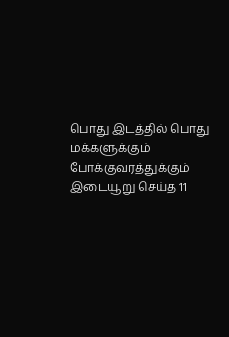பொது இடத்தில் பொது மக்களுக்கும் போக்குவரத்துக்கும் இடையூறு செய்த 11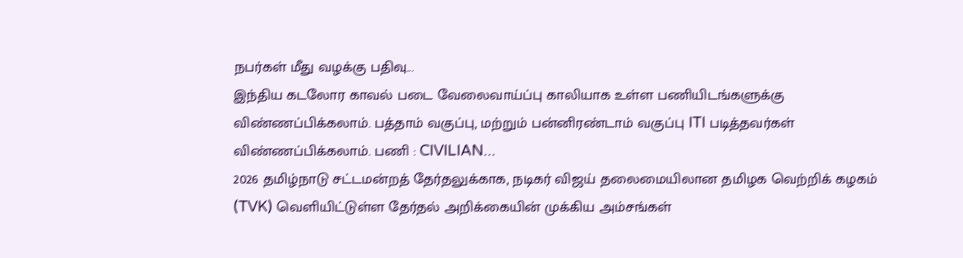நபர்கள் மீது வழக்கு பதிவு...
இந்திய கடலோர காவல் படை வேலைவாய்ப்பு காலியாக உள்ள பணியிடங்களுக்கு விண்ணப்பிக்கலாம். பத்தாம் வகுப்பு, மற்றும் பன்னிரண்டாம் வகுப்பு ITI படித்தவர்கள் விண்ணப்பிக்கலாம். பணி : CIVILIAN...
2026 தமிழ்நாடு சட்டமன்றத் தேர்தலுக்காக, நடிகர் விஜய் தலைமையிலான தமிழக வெற்றிக் கழகம் (TVK) வெளியிட்டுள்ள தேர்தல் அறிக்கையின் முக்கிய அம்சங்கள்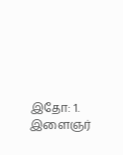இதோ: 1. இளைஞர்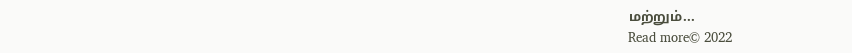மற்றும்...
Read more© 2022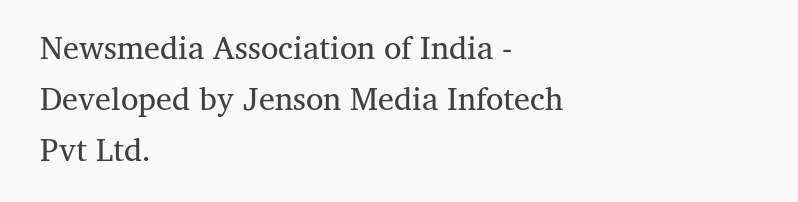Newsmedia Association of India - Developed by Jenson Media Infotech Pvt Ltd.